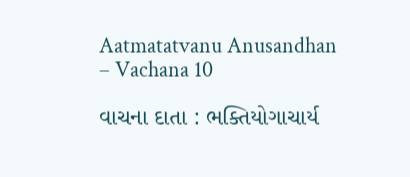Aatmatatvanu Anusandhan – Vachana 10

વાચના દાતા : ભક્તિયોગાચાર્ય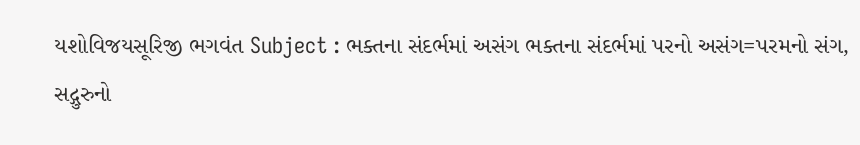યશોવિજયસૂરિજી ભગવંત Subject : ભક્તના સંદર્ભમાં અસંગ ભક્તના સંદર્ભમાં પરનો અસંગ=પરમનો સંગ, સદ્ગુરુનો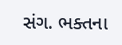સંગ. ભક્તના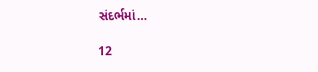સંદર્ભમાં…

12